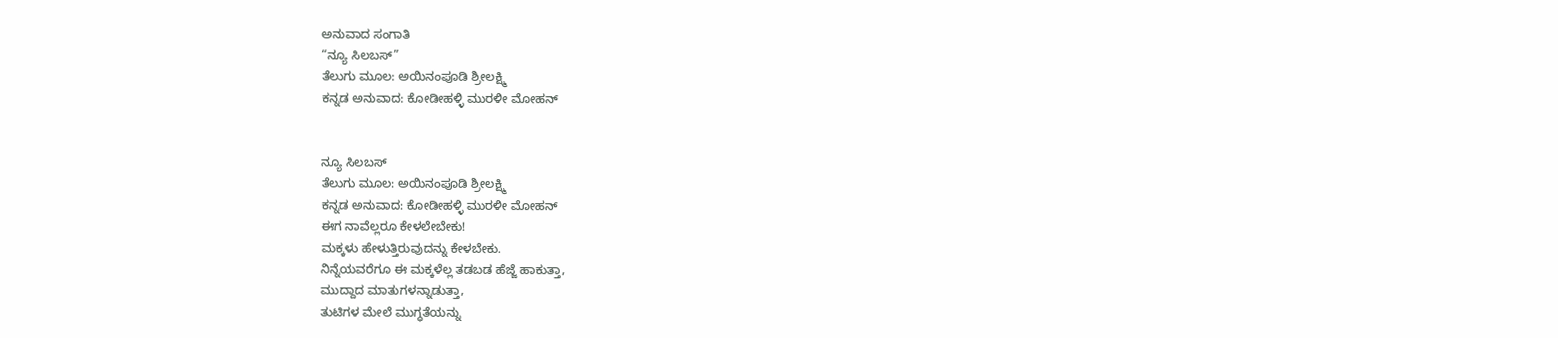ಅನುವಾದ ಸಂಗಾತಿ
“ನ್ಯೂ ಸಿಲಬಸ್”
ತೆಲುಗು ಮೂಲ: ಅಯಿನಂಪೂಡಿ ಶ್ರೀಲಕ್ಷ್ಮಿ
ಕನ್ನಡ ಅನುವಾದ: ಕೋಡೀಹಳ್ಳಿ ಮುರಳೀ ಮೋಹನ್


ನ್ಯೂ ಸಿಲಬಸ್
ತೆಲುಗು ಮೂಲ: ಅಯಿನಂಪೂಡಿ ಶ್ರೀಲಕ್ಷ್ಮಿ
ಕನ್ನಡ ಅನುವಾದ: ಕೋಡೀಹಳ್ಳಿ ಮುರಳೀ ಮೋಹನ್
ಈಗ ನಾವೆಲ್ಲರೂ ಕೇಳಲೇಬೇಕು!
ಮಕ್ಕಳು ಹೇಳುತ್ತಿರುವುದನ್ನು ಕೇಳಬೇಕು.
ನಿನ್ನೆಯವರೆಗೂ ಈ ಮಕ್ಕಳೆಲ್ಲ ತಡಬಡ ಹೆಜ್ಜೆ ಹಾಕುತ್ತಾ,
ಮುದ್ದಾದ ಮಾತುಗಳನ್ನಾಡುತ್ತಾ,
ತುಟಿಗಳ ಮೇಲೆ ಮುಗ್ಧತೆಯನ್ನು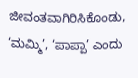ಜೀವಂತವಾಗಿರಿಸಿಕೊಂಡು,
‘ಮಮ್ಮಿ’, ‘ಪಾಪ್ಪಾ’ ಎಂದು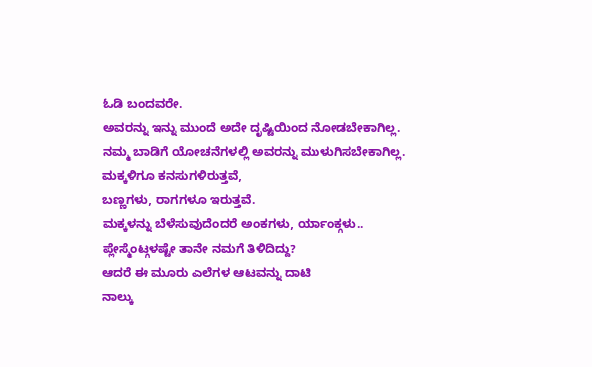ಓಡಿ ಬಂದವರೇ.
ಅವರನ್ನು ಇನ್ನು ಮುಂದೆ ಅದೇ ದೃಷ್ಟಿಯಿಂದ ನೋಡಬೇಕಾಗಿಲ್ಲ.
ನಮ್ಮ ಬಾಡಿಗೆ ಯೋಚನೆಗಳಲ್ಲಿ ಅವರನ್ನು ಮುಳುಗಿಸಬೇಕಾಗಿಲ್ಲ.
ಮಕ್ಕಳಿಗೂ ಕನಸುಗಳಿರುತ್ತವೆ,
ಬಣ್ಣಗಳು, ರಾಗಗಳೂ ಇರುತ್ತವೆ.
ಮಕ್ಕಳನ್ನು ಬೆಳೆಸುವುದೆಂದರೆ ಅಂಕಗಳು, ರ್ಯಾಂಕ್ಗಳು..
ಪ್ಲೇಸ್ಮೆಂಟ್ಗಳಷ್ಟೇ ತಾನೇ ನಮಗೆ ತಿಳಿದಿದ್ದು?
ಆದರೆ ಈ ಮೂರು ಎಲೆಗಳ ಆಟವನ್ನು ದಾಟಿ
ನಾಲ್ಕು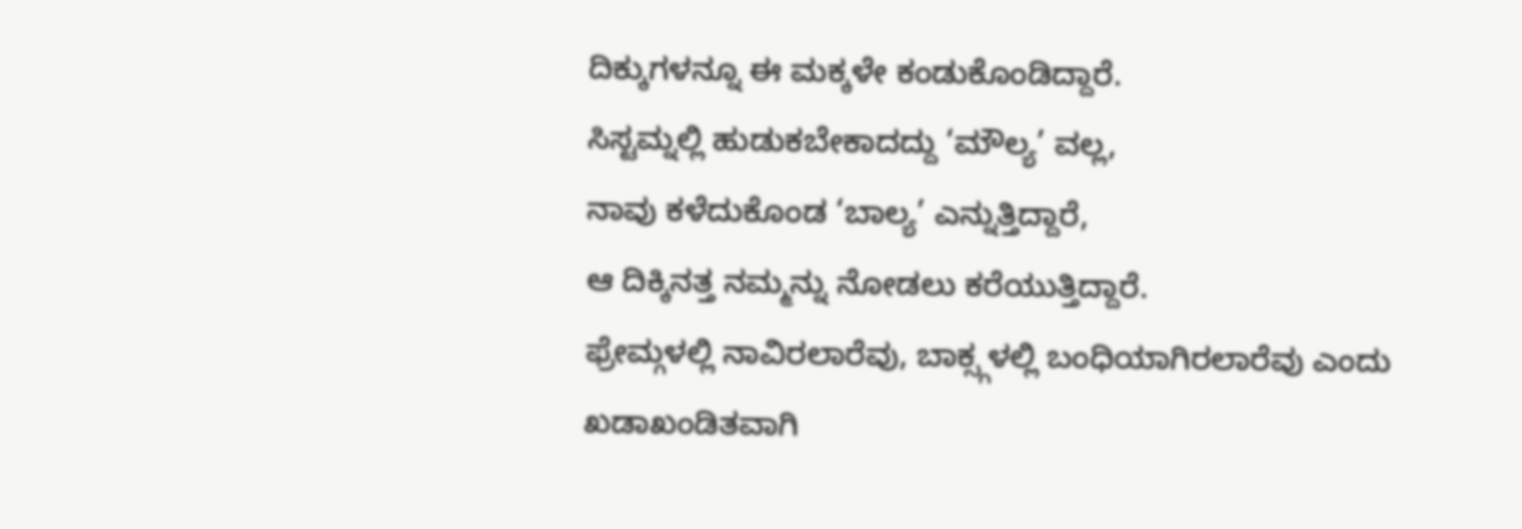ದಿಕ್ಕುಗಳನ್ನೂ ಈ ಮಕ್ಕಳೇ ಕಂಡುಕೊಂಡಿದ್ದಾರೆ.
ಸಿಸ್ಟಮ್ನಲ್ಲಿ ಹುಡುಕಬೇಕಾದದ್ದು ‘ಮೌಲ್ಯ’ ವಲ್ಲ,
ನಾವು ಕಳೆದುಕೊಂಡ ‘ಬಾಲ್ಯ’ ಎನ್ನುತ್ತಿದ್ದಾರೆ,
ಆ ದಿಕ್ಕಿನತ್ತ ನಮ್ಮನ್ನು ನೋಡಲು ಕರೆಯುತ್ತಿದ್ದಾರೆ.
ಫ್ರೇಮ್ಗಳಲ್ಲಿ ನಾವಿರಲಾರೆವು, ಬಾಕ್ಸ್ಗಳಲ್ಲಿ ಬಂಧಿಯಾಗಿರಲಾರೆವು ಎಂದು
ಖಡಾಖಂಡಿತವಾಗಿ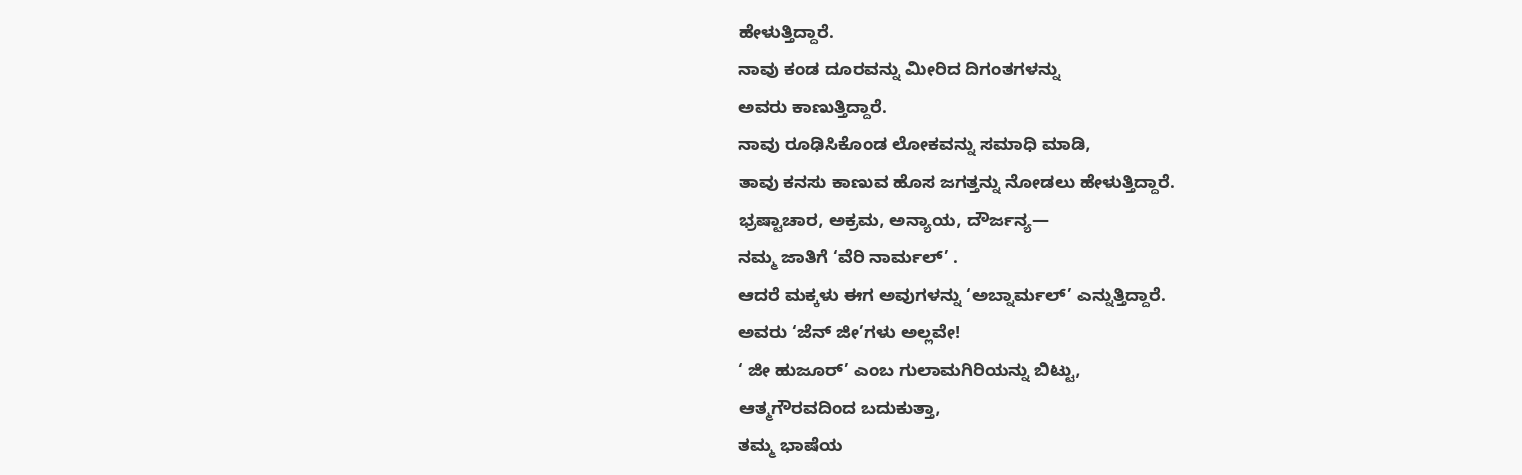ಹೇಳುತ್ತಿದ್ದಾರೆ.
ನಾವು ಕಂಡ ದೂರವನ್ನು ಮೀರಿದ ದಿಗಂತಗಳನ್ನು
ಅವರು ಕಾಣುತ್ತಿದ್ದಾರೆ.
ನಾವು ರೂಢಿಸಿಕೊಂಡ ಲೋಕವನ್ನು ಸಮಾಧಿ ಮಾಡಿ,
ತಾವು ಕನಸು ಕಾಣುವ ಹೊಸ ಜಗತ್ತನ್ನು ನೋಡಲು ಹೇಳುತ್ತಿದ್ದಾರೆ.
ಭ್ರಷ್ಟಾಚಾರ, ಅಕ್ರಮ, ಅನ್ಯಾಯ, ದೌರ್ಜನ್ಯ—
ನಮ್ಮ ಜಾತಿಗೆ ‘ವೆರಿ ನಾರ್ಮಲ್’ .
ಆದರೆ ಮಕ್ಕಳು ಈಗ ಅವುಗಳನ್ನು ‘ಅಬ್ನಾರ್ಮಲ್’ ಎನ್ನುತ್ತಿದ್ದಾರೆ.
ಅವರು ‘ಜೆನ್ ಜೀ’ಗಳು ಅಲ್ಲವೇ!
‘ ಜೀ ಹುಜೂರ್’ ಎಂಬ ಗುಲಾಮಗಿರಿಯನ್ನು ಬಿಟ್ಟು,
ಆತ್ಮಗೌರವದಿಂದ ಬದುಕುತ್ತಾ,
ತಮ್ಮ ಭಾಷೆಯ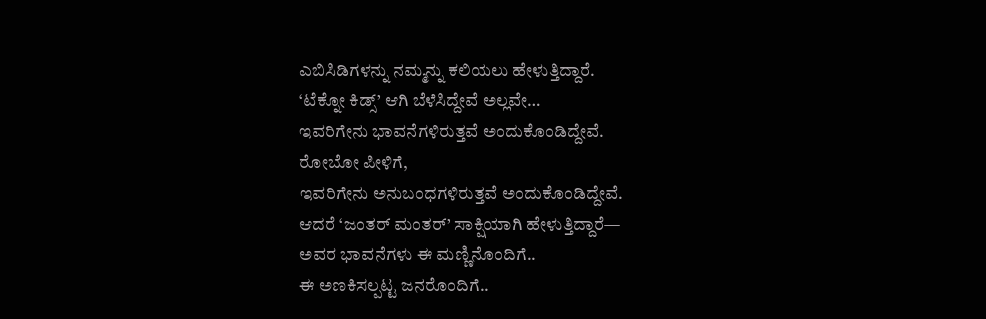ಎಬಿಸಿಡಿಗಳನ್ನು ನಮ್ಮನ್ನು ಕಲಿಯಲು ಹೇಳುತ್ತಿದ್ದಾರೆ.
‘ಟೆಕ್ನೋ ಕಿಡ್ಸ್’ ಆಗಿ ಬೆಳೆಸಿದ್ದೇವೆ ಅಲ್ಲವೇ…
ಇವರಿಗೇನು ಭಾವನೆಗಳಿರುತ್ತವೆ ಅಂದುಕೊಂಡಿದ್ದೇವೆ.
ರೋಬೋ ಪೀಳಿಗೆ,
ಇವರಿಗೇನು ಅನುಬಂಧಗಳಿರುತ್ತವೆ ಅಂದುಕೊಂಡಿದ್ದೇವೆ.
ಆದರೆ ‘ಜಂತರ್ ಮಂತರ್’ ಸಾಕ್ಷಿಯಾಗಿ ಹೇಳುತ್ತಿದ್ದಾರೆ—
ಅವರ ಭಾವನೆಗಳು ಈ ಮಣ್ಣಿನೊಂದಿಗೆ..
ಈ ಅಣಕಿಸಲ್ಪಟ್ಟ ಜನರೊಂದಿಗೆ..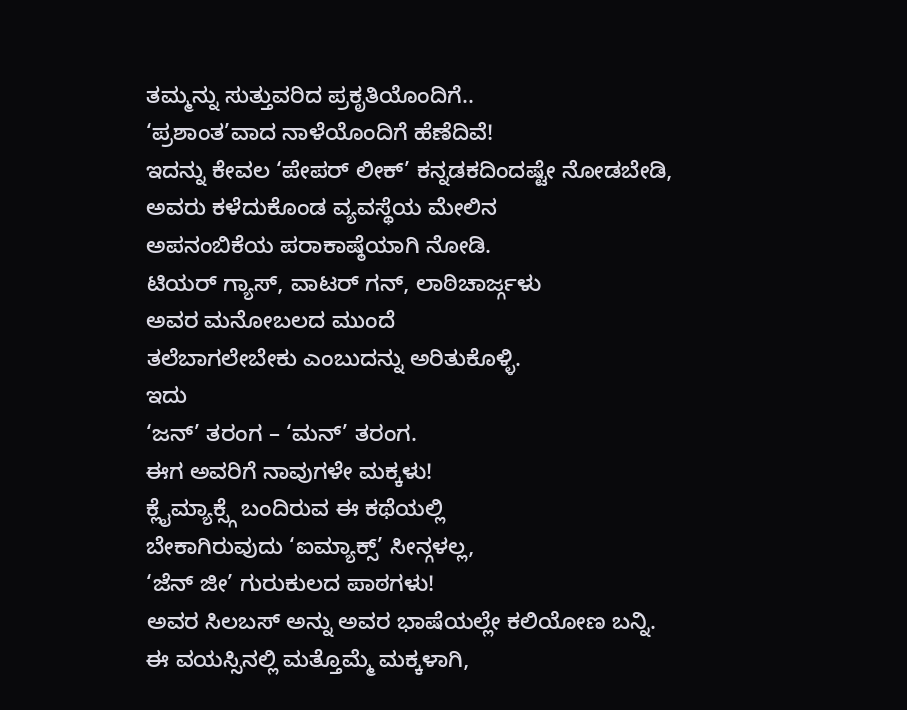ತಮ್ಮನ್ನು ಸುತ್ತುವರಿದ ಪ್ರಕೃತಿಯೊಂದಿಗೆ..
‘ಪ್ರಶಾಂತ’ವಾದ ನಾಳೆಯೊಂದಿಗೆ ಹೆಣೆದಿವೆ!
ಇದನ್ನು ಕೇವಲ ‘ಪೇಪರ್ ಲೀಕ್’ ಕನ್ನಡಕದಿಂದಷ್ಟೇ ನೋಡಬೇಡಿ,
ಅವರು ಕಳೆದುಕೊಂಡ ವ್ಯವಸ್ಥೆಯ ಮೇಲಿನ
ಅಪನಂಬಿಕೆಯ ಪರಾಕಾಷ್ಠೆಯಾಗಿ ನೋಡಿ.
ಟಿಯರ್ ಗ್ಯಾಸ್, ವಾಟರ್ ಗನ್, ಲಾಠಿಚಾರ್ಜ್ಗಳು
ಅವರ ಮನೋಬಲದ ಮುಂದೆ
ತಲೆಬಾಗಲೇಬೇಕು ಎಂಬುದನ್ನು ಅರಿತುಕೊಳ್ಳಿ.
ಇದು
‘ಜನ್’ ತರಂಗ – ‘ಮನ್’ ತರಂಗ.
ಈಗ ಅವರಿಗೆ ನಾವುಗಳೇ ಮಕ್ಕಳು!
ಕ್ಲೈಮ್ಯಾಕ್ಸ್ಗೆ ಬಂದಿರುವ ಈ ಕಥೆಯಲ್ಲಿ
ಬೇಕಾಗಿರುವುದು ‘ಐಮ್ಯಾಕ್ಸ್’ ಸೀನ್ಗಳಲ್ಲ,
‘ಜೆನ್ ಜೀ’ ಗುರುಕುಲದ ಪಾಠಗಳು!
ಅವರ ಸಿಲಬಸ್ ಅನ್ನು ಅವರ ಭಾಷೆಯಲ್ಲೇ ಕಲಿಯೋಣ ಬನ್ನಿ.
ಈ ವಯಸ್ಸಿನಲ್ಲಿ ಮತ್ತೊಮ್ಮೆ ಮಕ್ಕಳಾಗಿ,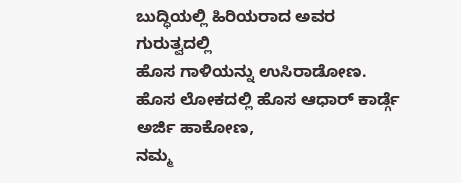ಬುದ್ಧಿಯಲ್ಲಿ ಹಿರಿಯರಾದ ಅವರ ಗುರುತ್ವದಲ್ಲಿ
ಹೊಸ ಗಾಳಿಯನ್ನು ಉಸಿರಾಡೋಣ.
ಹೊಸ ಲೋಕದಲ್ಲಿ ಹೊಸ ಆಧಾರ್ ಕಾರ್ಡ್ಗೆ ಅರ್ಜಿ ಹಾಕೋಣ,
ನಮ್ಮ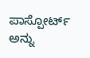ಪಾಸ್ಪೋರ್ಟ್ ಅನ್ನು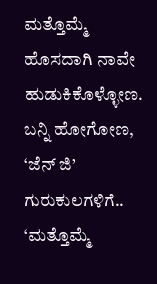ಮತ್ತೊಮ್ಮೆ ಹೊಸದಾಗಿ ನಾವೇ ಹುಡುಕಿಕೊಳ್ಳೋಣ.
ಬನ್ನಿ ಹೋಗೋಣ,
‘ಜೆನ್ ಜಿ’ ಗುರುಕುಲಗಳಿಗೆ..
‘ಮತ್ತೊಮ್ಮೆ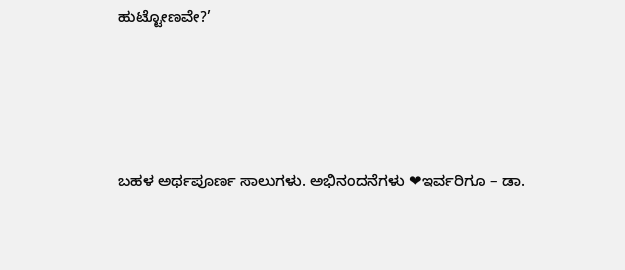ಹುಟ್ಟೋಣವೇ?’




ಬಹಳ ಅರ್ಥಪೂರ್ಣ ಸಾಲುಗಳು. ಅಭಿನಂದನೆಗಳು ❤ಇರ್ವರಿಗೂ – ಡಾ.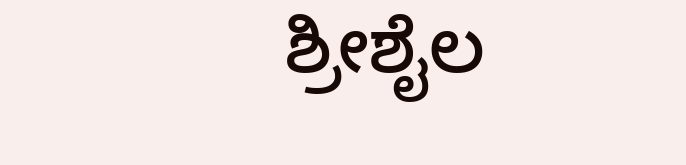ಶ್ರೀಶೈಲ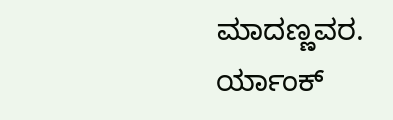ಮಾದಣ್ಣವರ.
ರ್ಯಾಂಕ್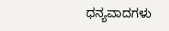ಧನ್ಯವಾದಗಳು